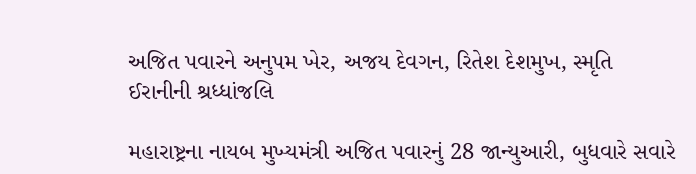અજિત પવારને અનુપમ ખેર, અજય દેવગન, રિતેશ દેશમુખ, સ્મૃતિ ઈરાનીની શ્રધ્ધાંજલિ

મહારાષ્ટ્રના નાયબ મુખ્યમંત્રી અજિત પવારનું 28 જાન્યુઆરી, બુધવારે સવારે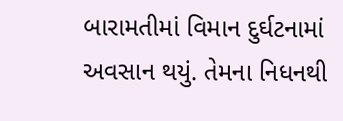બારામતીમાં વિમાન દુર્ઘટનામાં અવસાન થયું. તેમના નિધનથી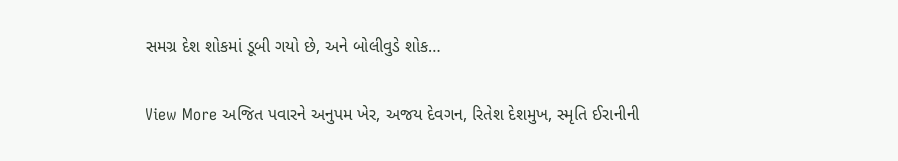સમગ્ર દેશ શોકમાં ડૂબી ગયો છે, અને બોલીવુડે શોક…

View More અજિત પવારને અનુપમ ખેર, અજય દેવગન, રિતેશ દેશમુખ, સ્મૃતિ ઈરાનીની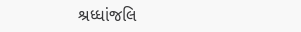શ્રધ્ધાંજલિ